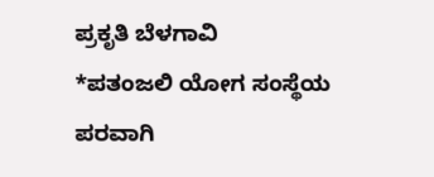ಪ್ರಕೃತಿ ಬೆಳಗಾವಿ
*ಪತಂಜಲಿ ಯೋಗ ಸಂಸ್ಥೆಯ ಪರವಾಗಿ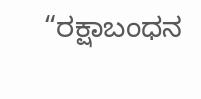“ರಕ್ಷಾಬಂಧನ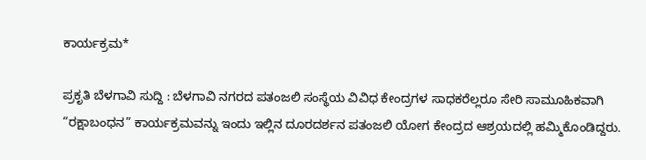ಕಾರ್ಯಕ್ರಮ*

ಪ್ರಕೃತಿ ಬೆಳಗಾವಿ ಸುದ್ದಿ : ಬೆಳಗಾವಿ ನಗರದ ಪತಂಜಲಿ ಸಂಸ್ಥೆಯ ವಿವಿಧ ಕೇಂದ್ರಗಳ ಸಾಧಕರೆಲ್ಲರೂ ಸೇರಿ ಸಾಮೂಹಿಕವಾಗಿ “ರಕ್ಷಾಬಂಧನ” ಕಾರ್ಯಕ್ರಮವನ್ನು ಇಂದು ಇಲ್ಲಿನ ದೂರದರ್ಶನ ಪತಂಜಲಿ ಯೋಗ ಕೇಂದ್ರದ ಆಶ್ರಯದಲ್ಲಿ ಹಮ್ಮಿಕೊಂಡಿದ್ದರು.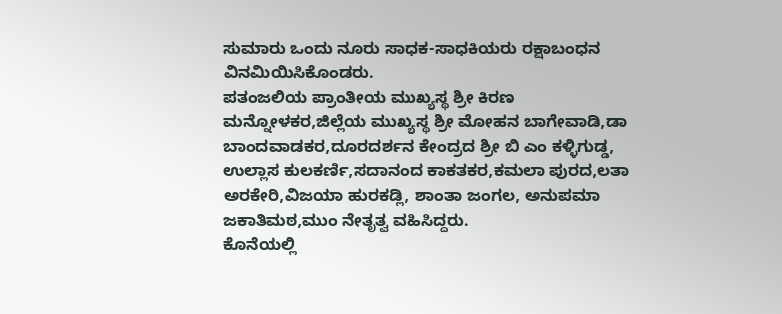ಸುಮಾರು ಒಂದು ನೂರು ಸಾಧಕ-ಸಾಧಕಿಯರು ರಕ್ಷಾಬಂಧನ ವಿನಮಿಯಿಸಿಕೊಂಡರು.
ಪತಂಜಲಿಯ ಪ್ರಾಂತೀಯ ಮುಖ್ಯಸ್ಥ ಶ್ರೀ ಕಿರಣ ಮನ್ನೋಳಕರ,ಜಿಲ್ಲೆಯ ಮುಖ್ಯಸ್ಥ ಶ್ರೀ ಮೋಹನ ಬಾಗೇವಾಡಿ,ಡಾ ಬಾಂದವಾಡಕರ,ದೂರದರ್ಶನ ಕೇಂದ್ರದ ಶ್ರೀ ಬಿ ಎಂ ಕಳ್ಳಿಗುಡ್ಡ, ಉಲ್ಲಾಸ ಕುಲಕರ್ಣಿ,ಸದಾನಂದ ಕಾಕತಕರ,ಕಮಲಾ ಪುರದ,ಲತಾ ಅರಕೇರಿ,ವಿಜಯಾ ಹುರಕಡ್ಲಿ, ಶಾಂತಾ ಜಂಗಲ, ಅನುಪಮಾ ಜಕಾತಿಮಠ,ಮುಂ ನೇತೃತ್ವ ವಹಿಸಿದ್ದರು.
ಕೊನೆಯಲ್ಲಿ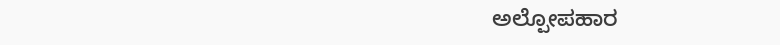ಅಲ್ಪೋಪಹಾರ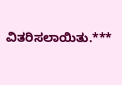ವಿತರಿಸಲಾಯಿತು.***